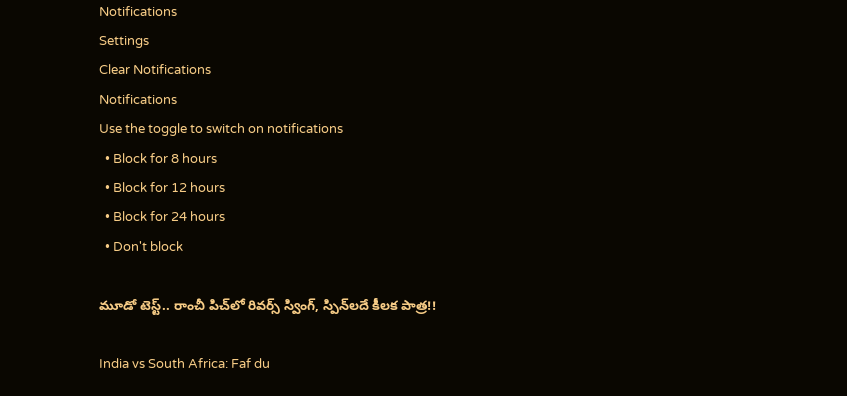Notifications
Settings
Clear Notifications
Notifications
Use the toggle to switch on notifications
  • Block for 8 hours
  • Block for 12 hours
  • Block for 24 hours
  • Don't block

మూడో టెస్ట్.. రాంచీ పిచ్‌లో రివర్స్‌ స్వింగ్‌, స్పిన్‌లదే కీలక పాత్ర!!

India vs South Africa: Faf du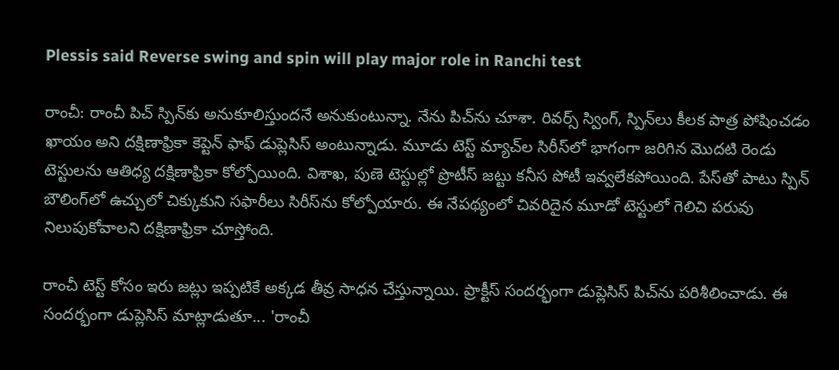Plessis said Reverse swing and spin will play major role in Ranchi test

రాంచీ: రాంచీ పిచ్‌ స్పిన్‌కు అనుకూలిస్తుందనే అనుకుంటున్నా. నేను పిచ్‌ను చూశా. రివర్స్‌ స్వింగ్‌, స్పిన్‌లు కీలక పాత్ర పోషించడం ఖాయం అని దక్షిణాఫ్రికా కెప్టెన్‌ ఫాఫ్ డుప్లెసిస్‌ అంటున్నాడు. మూడు టెస్ట్ మ్యాచ్‌ల సిరీస్‌లో భాగంగా జరిగిన మొదటి రెండు టెస్టులను ఆతిధ్య దక్షిణాఫ్రికా కోల్పోయింది. విశాఖ, పుణె టెస్టుల్లో ప్రొటీస్ జట్టు కనీస పోటీ ఇవ్వలేకపోయింది. పేస్‌తో పాటు స్పిన్‌ బౌలింగ్‌లో ఉచ్చులో చిక్కుకుని సఫారీలు సిరీస్‌ను కోల్పోయారు. ఈ నేపథ్యంలో చివరిదైన మూడో టెస్టులో గెలిచి పరువు నిలుపుకోవాలని దక్షిణాఫ్రికా చూస్తోంది.

రాంచీ టెస్ట్ కోసం ఇరు జట్లు ఇప్పటికే అక్కడ తీవ్ర సాధన చేస్తున్నాయి. ప్రాక్టీస్ సందర్భంగా డుప్లెసిస్‌ పిచ్‌ను పరిశీలించాడు. ఈ సందర్భంగా డుప్లెసిస్‌ మాట్లాడుతూ... 'రాంచీ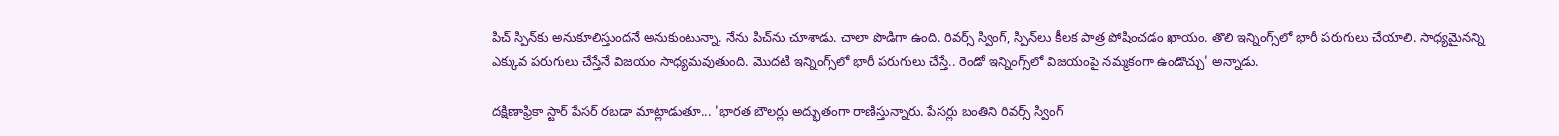పిచ్‌ స్పిన్‌కు అనుకూలిస్తుందనే అనుకుంటున్నా. నేను పిచ్‌ను చూశాడు. చాలా పొడిగా ఉంది. రివర్స్‌ స్వింగ్‌, స్పిన్‌లు కీలక పాత్ర పోషించడం ఖాయం. తొలి ఇన్నింగ్స్‌లో భారీ పరుగులు చేయాలి. సాధ్యమైనన్ని ఎక్కువ పరుగులు చేస్తేనే విజయం సాధ్యమవుతుంది. మొదటి ఇన్నింగ్స్‌లో భారీ పరుగులు చేస్తే.. రెండో ఇన్నింగ్స్‌లో విజయంపై నమ్మకంగా ఉండొచ్చు' అన్నాడు.

దక్షిణాఫ్రికా స్టార్ పేసర్‌ రబడా మాట్లాడుతూ... 'భారత బౌలర్లు అద్భుతంగా రాణిస్తున్నారు. పేసర్లు బంతిని రివర్స్‌ స్వింగ్‌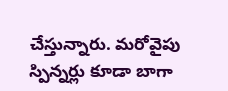చేస్తున్నారు. మరోవైపు స్పిన్నర్లు కూడా బాగా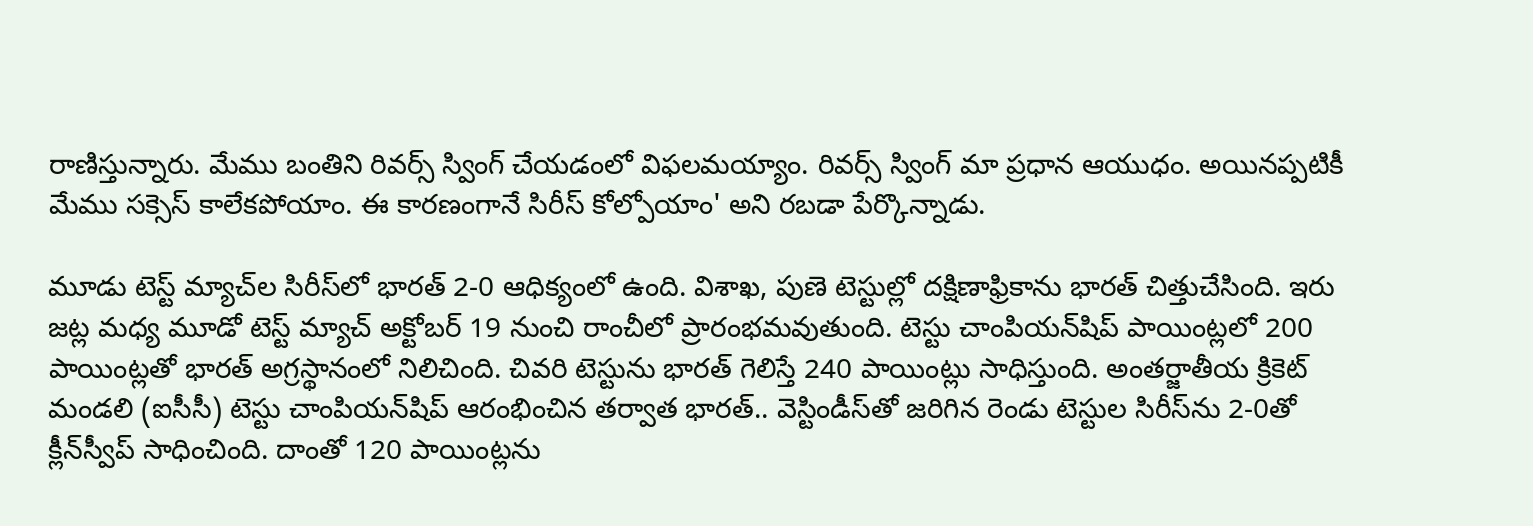రాణిస్తున్నారు. మేము బంతిని రివర్స్‌ స్వింగ్‌ చేయడంలో విఫలమయ్యాం. రివర్స్‌ స్వింగ్‌ మా ప్రధాన ఆయుధం. అయినప్పటికీ మేము సక్సెస్‌ కాలేకపోయాం. ఈ కారణంగానే సిరీస్‌ కోల్పోయాం' అని రబడా పేర్కొన్నాడు.

మూడు టెస్ట్ మ్యాచ్‌ల సిరీస్‌లో భారత్‌ 2-0 ఆధిక్యంలో ఉంది. విశాఖ, పుణె టెస్టుల్లో దక్షిణాఫ్రికాను భారత్ చిత్తుచేసింది. ఇరు జట్ల మధ్య మూడో టెస్ట్ మ్యాచ్ అక్టోబర్ 19 నుంచి రాంచీలో ప్రారంభమవుతుంది. టెస్టు చాంపియన్‌షిప్‌ పాయింట్లలో 200 పాయింట్లతో భారత్ అగ్రస్థానంలో నిలిచింది. చివరి టెస్టును భారత్‌ గెలిస్తే 240 పాయింట్లు సాధిస్తుంది. అంతర్జాతీయ క్రికెట్‌ మండలి (ఐసీసీ) టెస్టు చాంపియన్‌షిప్‌ ఆరంభించిన తర్వాత భారత్‌.. వెస్టిండీస్‌తో జరిగిన రెండు టెస్టుల సిరీస్‌ను 2-0తో క్లీన్‌స్వీప్‌ సాధించింది. దాంతో 120 పాయింట్లను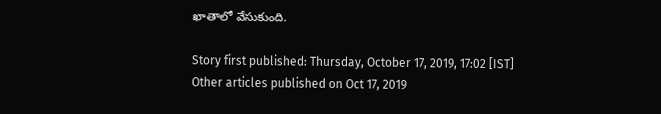ఖాతాలో వేసుకుంది.

Story first published: Thursday, October 17, 2019, 17:02 [IST]
Other articles published on Oct 17, 2019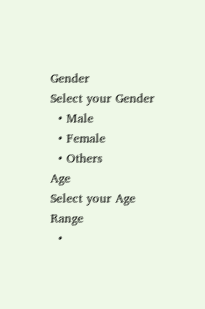Gender
Select your Gender
  • Male
  • Female
  • Others
Age
Select your Age Range
  •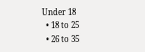Under 18
  • 18 to 25
  • 26 to 35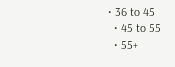• 36 to 45
  • 45 to 55
  • 55+